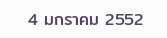4 มกราคม 2552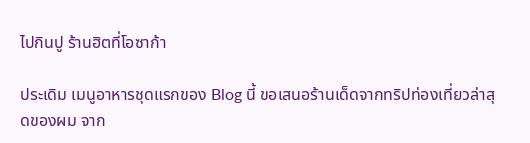ไปกินปู ร้านฮิตที่โอซาก้า

ประเดิม เมนูอาหารชุดแรกของ Blog นี้ ขอเสนอร้านเด็ดจากทริปท่องเที่ยวล่าสุดของผม จาก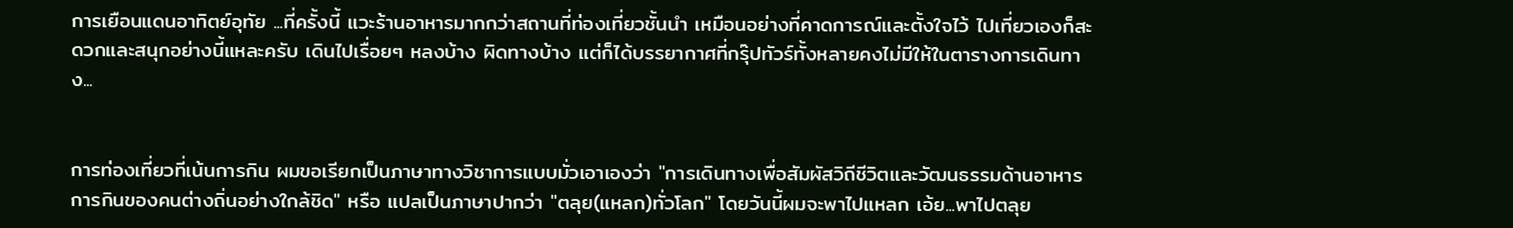การเยือนแดนอาทิตย์อุทัย ...ที่ครั้งนี้ แวะร้านอาหารมากกว่าสถานที่ท่องเที่ยวชั้นนำ เหมือนอย่างที่คาดการณ์และตั้งใจไว้ ไปเที่ยวเองก็สะดวกและสนุกอย่างนี้แหละครับ เดินไปเรื่อยๆ หลงบ้าง ผิดทางบ้าง แต่ก็ได้บรรยากาศที่กรุ๊ปทัวร์ทั้งหลายคงไม่มีให้ในตารางการเดินทาง...


การท่องเที่ยวที่เน้นการกิน ผมขอเรียกเป็นภาษาทางวิชาการแบบมั่วเอาเองว่า "การเดินทางเพื่อสัมผัสวิถีชีวิตและวัฒนธรรมด้านอาหารการกินของคนต่างถิ่นอย่างใกล้ชิด" หรือ แปลเป็นภาษาปากว่า "ตลุย(แหลก)ทั่วโลก" โดยวันนี้ผมจะพาไปแหลก เอ้ย...พาไปตลุย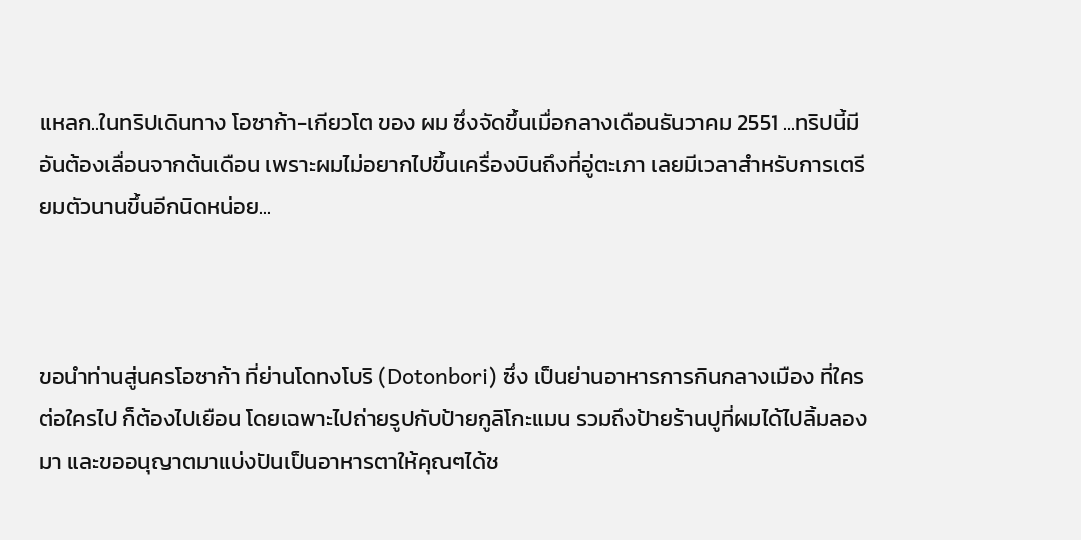แหลก..ในทริปเดินทาง โอซาก้า-เกียวโต ของ ผม ซึ่งจัดขึ้นเมื่อกลางเดือนธันวาคม 2551 ...ทริปนี้มีอันต้องเลื่อนจากต้นเดือน เพราะผมไม่อยากไปขึ้นเครื่องบินถึงที่อู่ตะเภา เลยมีเวลาสำหรับการเตรียมตัวนานขึ้นอีกนิดหน่อย...



ขอนำท่านสู่นครโอซาก้า ที่ย่านโดทงโบริ (Dotonbori) ซึ่ง เป็นย่านอาหารการกินกลางเมือง ที่ใครต่อใครไป ก็ต้องไปเยือน โดยเฉพาะไปถ่ายรูปกับป้ายกูลิโกะแมน รวมถึงป้ายร้านปูที่ผมได้ไปลิ้มลองมา และขออนุญาตมาแบ่งปันเป็นอาหารตาให้คุณๆได้ช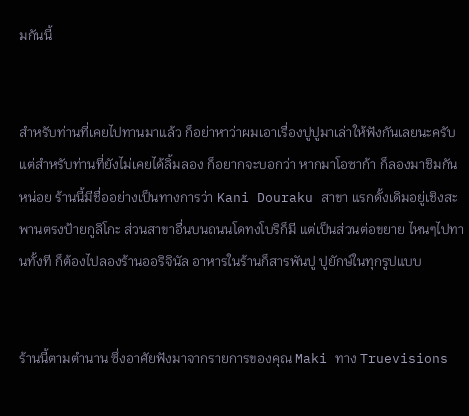มกันนี้


สำหรับท่านที่เคยไปทานมาแล้ว ก็อย่าหาว่าผมเอาเรื่องปูปูมาเล่าให้ฟังกันเลยนะครับ แต่สำหรับท่านที่ยังไม่เคยได้ลิ้มลอง ก็อยากจะบอกว่า หากมาโอซาก้า ก็ลองมาชิมกันหน่อย ร้านนี้มีชื่ออย่างเป็นทางการว่า Kani Douraku สาขา แรกดั้งเดิมอยู่เชิงสะพานตรงป้ายกูลิโกะ ส่วนสาขาอื่นบนถนนโดทงโบริก็มี แต่เป็นส่วนต่อขยาย ไหนๆไปทานทั้งที ก็ต้องไปลองร้านออริจินัล อาหารในร้านก็สารพันปู ปูยักษ์ในทุกรูปแบบ


ร้านนี้ตามตำนาน ซึ่งอาศัยฟังมาจากรายการของคุณ Maki ทาง Truevisions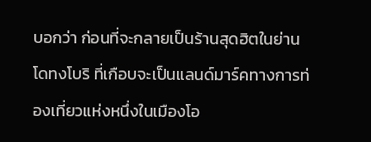บอกว่า ก่อนที่จะกลายเป็นร้านสุดฮิตในย่านโดทงโบริ ที่เกือบจะเป็นแลนด์มาร์คทางการท่องเที่ยวแห่งหนึ่งในเมืองโอ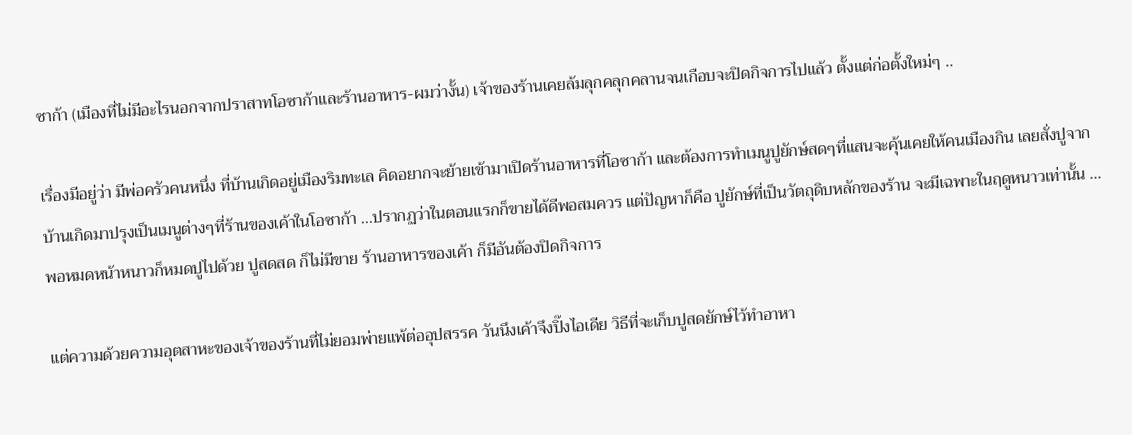ซาก้า (เมืองที่ไม่มีอะไรนอกจากปราสาทโอซาก้าและร้านอาหาร-ผมว่างั้น) เจ้าของร้านเคยล้มลุกคลุกคลานจนเกือบจะปิดกิจการไปแล้ว ตั้งแต่ก่อตั้งใหม่ๆ ..

เรื่องมีอยู่ว่า มีพ่อครัวคนหนึ่ง ที่บ้านเกิดอยู่เมืองริมทะเล คิดอยากจะย้ายเข้ามาเปิดร้านอาหารที่โอซาก้า และต้องการทำเมนูปูยักษ์สดๆที่แสนจะคุ้นเคยให้คนเมืองกิน เลยสั่งปูจากบ้านเกิดมาปรุงเป็นเมนูต่างๆที่ร้านของเค้าในโอซาก้า ...ปรากฏว่าในตอนแรกก็ขายได้ดีพอสมควร แต่ปัญหาก็คือ ปูยักษ์ที่เป็นวัตถุดิบหลักของร้าน จะมีเฉพาะในฤดูหนาวเท่านั้น ...พอหมดหน้าหนาวก็หมดปูไปด้วย ปูสดสด ก็ไม่มีขาย ร้านอาหารของเค้า ก็มีอันต้องปิดกิจการ

แต่ความด้วยความอุตสาหะของเจ้าของร้านที่ไม่ยอมพ่ายแพ้ต่ออุปสรรค วันนึงเค้าจึงปิ๊งไอเดีย วิธีที่จะเก็บปูสดยักษ์ไว้ทำอาหา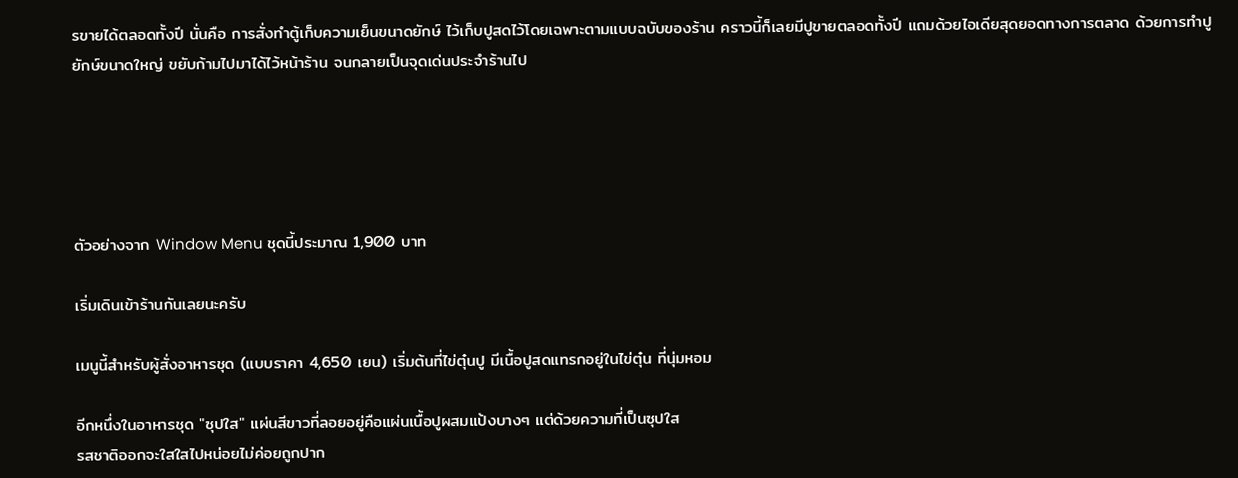รขายได้ตลอดทั้งปี นั่นคือ การสั่งทำตู้เก็บความเย็นขนาดยักษ์ ไว้เก็บปูสดไว้โดยเฉพาะตามแบบฉบับของร้าน คราวนี้ก็เลยมีปูขายตลอดทั้งปี แถมด้วยไอเดียสุดยอดทางการตลาด ด้วยการทำปูยักษ์ขนาดใหญ่ ขยับก้ามไปมาได้ไว้หน้าร้าน จนกลายเป็นจุดเด่นประจำร้านไป





ตัวอย่างจาก Window Menu ชุดนี้ประมาณ 1,900 บาท

เริ่มเดินเข้าร้านกันเลยนะครับ

เมนูนี้สำหรับผู้สั่งอาหารชุด (แบบราคา 4,650 เยน) เริ่มต้นที่ไข่ตุ๋นปู มีเนื้อปูสดแทรกอยู่ในไข่ตุ๋น ที่นุ่มหอม

อีกหนึ่งในอาหารชุด "ซุปใส" แผ่นสีขาวที่ลอยอยู่คือแผ่นเนื้อปูผสมแป้งบางๆ แต่ด้วยความที่เป็นซุปใส
รสชาติออกจะใสใสไปหน่อยไม่ค่อยถูกปาก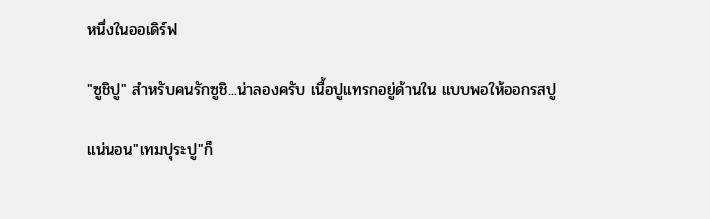หนึ่งในออเดิร์ฟ

"ซูชิปู" สำหรับคนรักซูชิ...น่าลองครับ เนื้อปูแทรกอยู่ด้านใน แบบพอให้ออกรสปู

แน่นอน"เทมปุระปู"ก็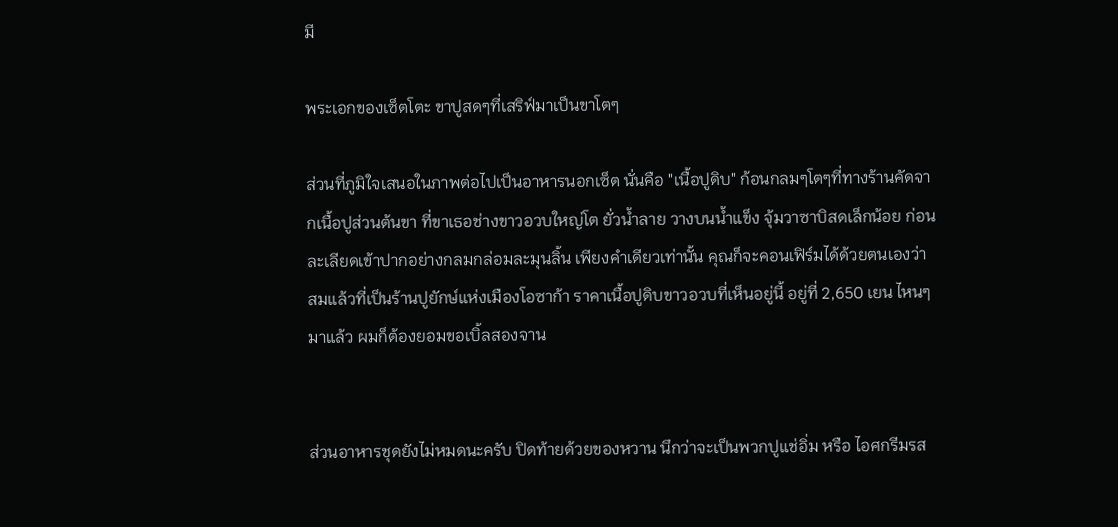มี

พระเอกของเซ็ตโตะ ขาปูสดๆที่เสริฟ์มาเป็นขาโตๆ

ส่วนที่ภูมิใจเสนอในภาพต่อไปเป็นอาหารนอกเซ็ต นั่นคือ "เนื้อปูดิบ" ก้อนกลมๆโตๆที่ทางร้านคัดจากเนื้อปูส่วนต้นขา ที่ขาเธอช่างขาวอวบใหญ่โต ยั่วน้ำลาย วางบนน้ำแข็ง จุ้มวาซาบิสดเล็กน้อย ก่อนละเลียดเข้าปากอย่างกลมกล่อมละมุนลิ้น เพียงคำเดียวเท่านั้น คุณก็จะคอนเฟิร์มได้ด้วยตนเองว่า สมแล้วที่เป็นร้านปูยักษ์แห่งเมืองโอซาก้า ราคาเนื้อปูดิบขาวอวบที่เห็นอยู่นี้ อยู่ที่ 2,650 เยน ไหนๆมาแล้ว ผมก็ต้องยอมขอเบิ้ลสองจาน


ส่วนอาหารชุดยังไม่หมดนะครับ ปิดท้ายด้วยของหวาน นึกว่าจะเป็นพวกปูแช่อิ่ม หรือ ไอศกรีมรส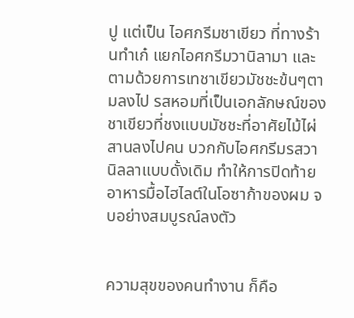ปู แต่เป็น ไอศกรีมชาเขียว ที่ทางร้านทำเก๋ แยกไอศกรีมวานิลามา และตามด้วยการเทชาเขียวมัชชะข้นๆตามลงไป รสหอมที่เป็นเอกลักษณ์ของชาเขียวที่ชงแบบมัชชะที่อาศัยไม้ไผ่สานลงไปคน บวกกับไอศกรีมรสวานิลลาแบบดั้งเดิม ทำให้การปิดท้ายอาหารมื้อไฮไลต์ในโอซาก้าของผม จบอย่างสมบูรณ์ลงตัว


ความสุขของคนทำงาน ก็คือ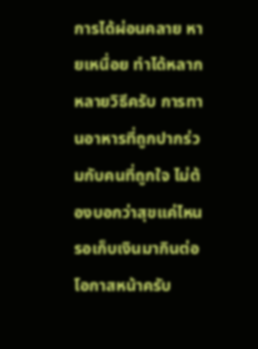การได้ผ่อนคลาย หายเหนื่อย ทำได้หลากหลายวิธีครับ การทานอาหารที่ถูกปากร่วมกับคนที่ถูกใจ ไม่ต้องบอกว่าสุขแค่ไหน รอเก็บเงินมากินต่อโอกาสหน้าครับ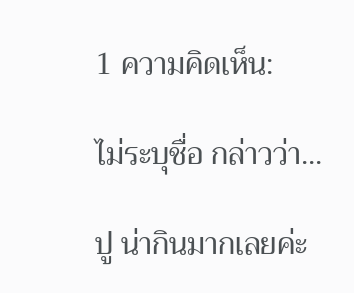1 ความคิดเห็น:

ไม่ระบุชื่อ กล่าวว่า...

ปู น่ากินมากเลยค่ะ